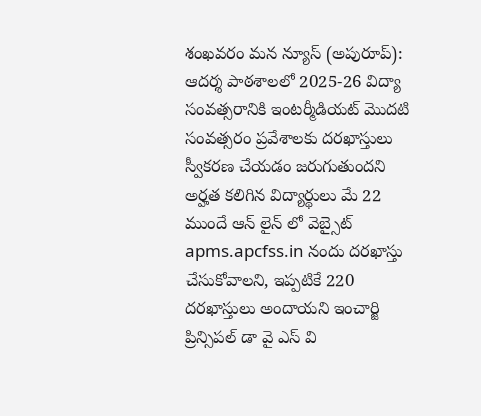శంఖవరం మన న్యూస్ (అపురూప్): ఆదర్శ పాఠశాలలో 2025-26 విద్యా సంవత్సరానికి ఇంటర్మీడియట్ మొదటి సంవత్సరం ప్రవేశాలకు దరఖాస్తులు స్వీకరణ చేయడం జరుగుతుందని అర్హత కలిగిన విద్యార్థులు మే 22 ముందే ఆన్ లైన్ లో వెబ్సైట్ apms.apcfss.in నందు దరఖాస్తు చేసుకోవాలని, ఇప్పటికే 220 దరఖాస్తులు అందాయని ఇంచార్జి ప్రిన్సిపల్ డా వై ఎస్ వి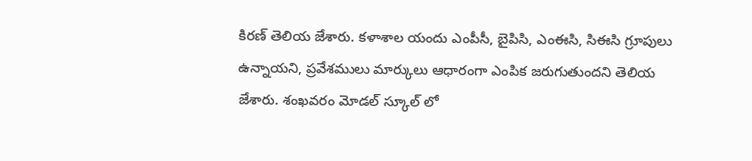కిరణ్ తెలియ జేశారు. కళాశాల యందు ఎంపీసీ, బైపిసి, ఎంఈసి, సిఈసి గ్రూపులు ఉన్నాయని, ప్రవేశములు మార్కులు ఆధారంగా ఎంపిక జరుగుతుందని తెలియ జేశారు. శంఖవరం మోడల్ స్కూల్ లో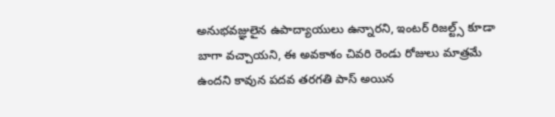అనుభవజ్ఞులైన ఉపాద్యాయులు ఉన్నారని, ఇంటర్ రిజల్ట్స్ కూడా బాగా వచ్చాయని, ఈ అవకాశం చివరి రెండు రోజులు మాత్రమే ఉందని కావున పదవ తరగతి పాస్ అయిన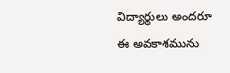విద్యార్థులు అందరూ ఈ అవకాశమును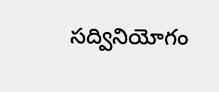సద్వినియోగం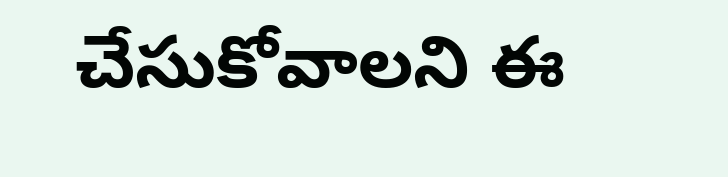చేసుకోవాలని ఈ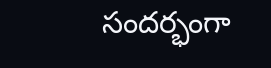సందర్భంగా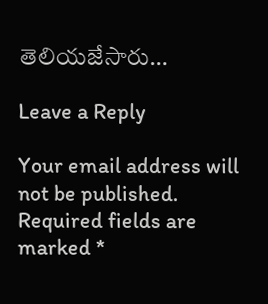తెలియజేసారు…

Leave a Reply

Your email address will not be published. Required fields are marked *